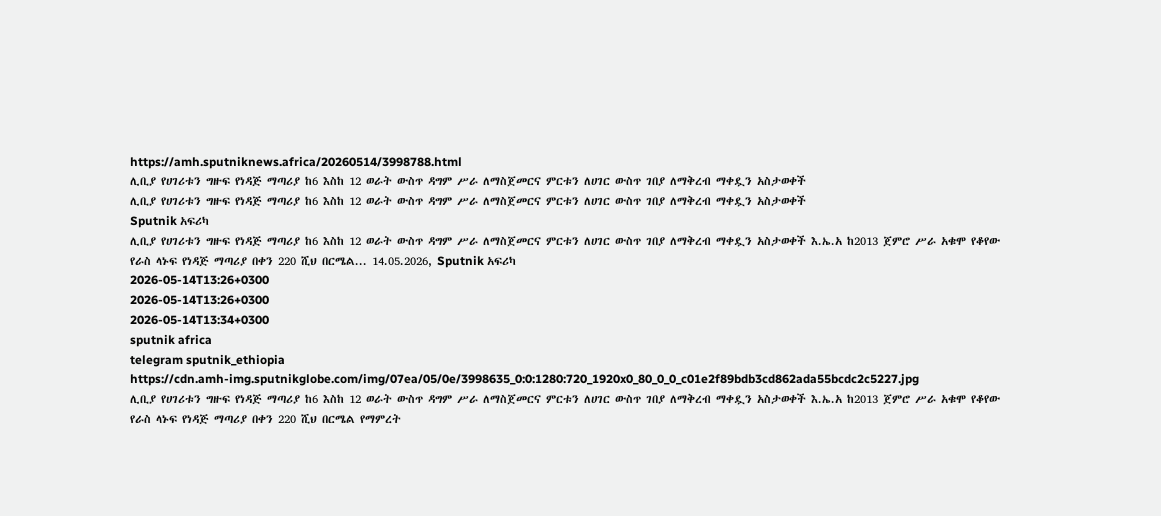https://amh.sputniknews.africa/20260514/3998788.html
ሊቢያ የሀገሪቱን ግዙፍ የነዳጅ ማጣሪያ ከ6 እስከ 12 ወራት ውስጥ ዳግም ሥራ ለማስጀመርና ምርቱን ለሀገር ውስጥ ገበያ ለማቅረብ ማቀዷን አስታወቀች
ሊቢያ የሀገሪቱን ግዙፍ የነዳጅ ማጣሪያ ከ6 እስከ 12 ወራት ውስጥ ዳግም ሥራ ለማስጀመርና ምርቱን ለሀገር ውስጥ ገበያ ለማቅረብ ማቀዷን አስታወቀች
Sputnik አፍሪካ
ሊቢያ የሀገሪቱን ግዙፍ የነዳጅ ማጣሪያ ከ6 እስከ 12 ወራት ውስጥ ዳግም ሥራ ለማስጀመርና ምርቱን ለሀገር ውስጥ ገበያ ለማቅረብ ማቀዷን አስታወቀች እ.ኤ.አ ከ2013 ጀምሮ ሥራ አቁሞ የቆየው የራስ ላኑፍ የነዳጅ ማጣሪያ በቀን 220 ሺህ በርሜል... 14.05.2026, Sputnik አፍሪካ
2026-05-14T13:26+0300
2026-05-14T13:26+0300
2026-05-14T13:34+0300
sputnik africa
telegram sputnik_ethiopia
https://cdn.amh-img.sputnikglobe.com/img/07ea/05/0e/3998635_0:0:1280:720_1920x0_80_0_0_c01e2f89bdb3cd862ada55bcdc2c5227.jpg
ሊቢያ የሀገሪቱን ግዙፍ የነዳጅ ማጣሪያ ከ6 እስከ 12 ወራት ውስጥ ዳግም ሥራ ለማስጀመርና ምርቱን ለሀገር ውስጥ ገበያ ለማቅረብ ማቀዷን አስታወቀች እ.ኤ.አ ከ2013 ጀምሮ ሥራ አቁሞ የቆየው የራስ ላኑፍ የነዳጅ ማጣሪያ በቀን 220 ሺህ በርሜል የማምረት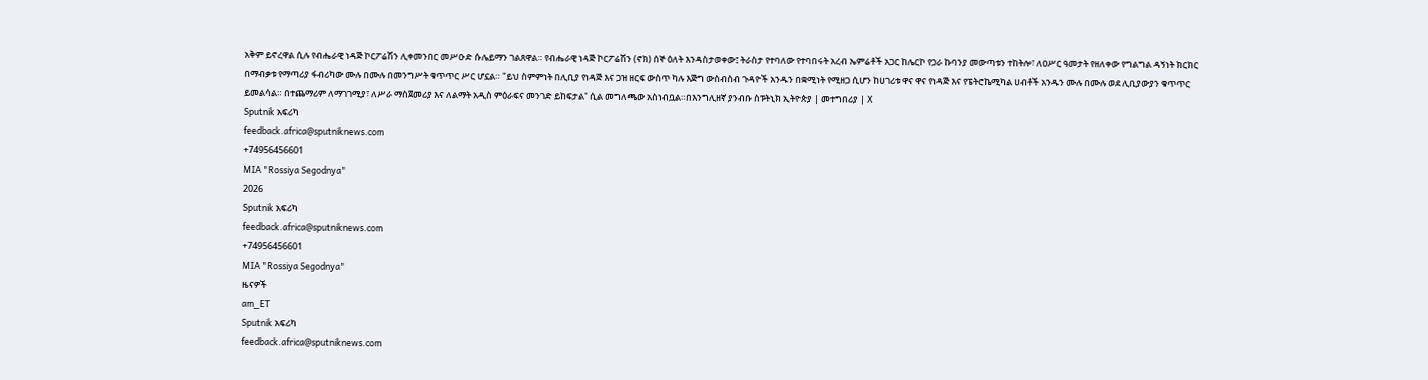አቅም ይኖረዋል ሲሉ የብሔራዊ ነዳጅ ኮርፖሬሽን ሊቀመንበር መሥዑድ ሱሌይማን ገልጸዋል። የብሔራዊ ነዳጅ ኮርፖሬሽን (ኖክ) ሰኞ ዕለት እንዳስታወቀው፤ ትራስታ የተባለው የተባበሩት አረብ ኤምሬቶች አጋር ከሌርኮ የጋራ ኩባንያ መውጣቱን ተከትሎ፣ ለዐሥር ዓመታት የዘለቀው የግልግል ዳኝነት ክርክር በማብቃቱ የማጣሪያ ፋብሪካው ሙሉ በሙሉ በመንግሥት ቁጥጥር ሥር ሆኗል። "ይህ ስምምነት በሊቢያ የነዳጅ እና ጋዝ ዘርፍ ውስጥ ካሉ እጅግ ውስብስብ ጉዳዮች አንዱን በቋሚነት የሚዘጋ ሲሆን ከሀገሪቱ ዋና ዋና የነዳጅ እና የፔትሮኬሚካል ሀብቶች አንዱን ሙሉ በሙሉ ወደ ሊቢያውያን ቁጥጥር ይመልሳል። በተጨማሪም ለማገገሚያ፣ ለሥራ ማስጀመሪያ እና ለልማት አዲስ ምዕራፍና መንገድ ይከፍታል" ሲል መግለጫው አስነብቧል።በእንግሊዘኛ ያንብቡ ስፑትኒክ ኢትዮጵያ | መተግበሪያ | X
Sputnik አፍሪካ
feedback.africa@sputniknews.com
+74956456601
MIA "Rossiya Segodnya"
2026
Sputnik አፍሪካ
feedback.africa@sputniknews.com
+74956456601
MIA "Rossiya Segodnya"
ዜናዎች
am_ET
Sputnik አፍሪካ
feedback.africa@sputniknews.com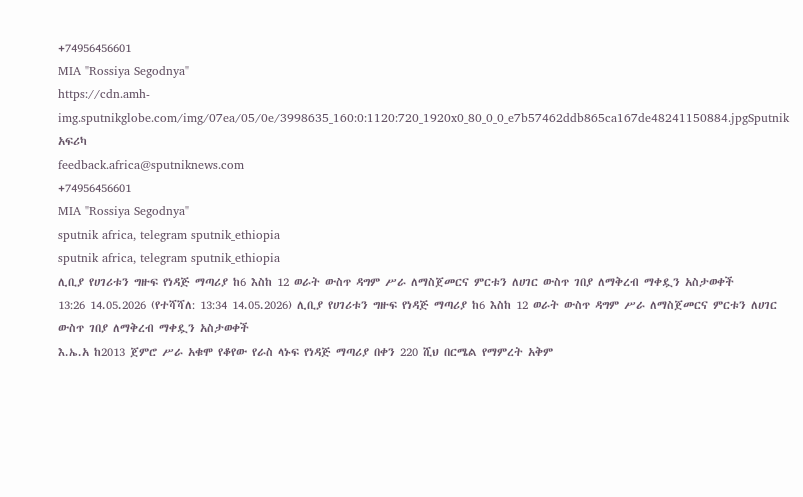+74956456601
MIA "Rossiya Segodnya"
https://cdn.amh-img.sputnikglobe.com/img/07ea/05/0e/3998635_160:0:1120:720_1920x0_80_0_0_e7b57462ddb865ca167de48241150884.jpgSputnik አፍሪካ
feedback.africa@sputniknews.com
+74956456601
MIA "Rossiya Segodnya"
sputnik africa, telegram sputnik_ethiopia
sputnik africa, telegram sputnik_ethiopia
ሊቢያ የሀገሪቱን ግዙፍ የነዳጅ ማጣሪያ ከ6 እስከ 12 ወራት ውስጥ ዳግም ሥራ ለማስጀመርና ምርቱን ለሀገር ውስጥ ገበያ ለማቅረብ ማቀዷን አስታወቀች
13:26 14.05.2026 (የተሻሻለ: 13:34 14.05.2026) ሊቢያ የሀገሪቱን ግዙፍ የነዳጅ ማጣሪያ ከ6 እስከ 12 ወራት ውስጥ ዳግም ሥራ ለማስጀመርና ምርቱን ለሀገር ውስጥ ገበያ ለማቅረብ ማቀዷን አስታወቀች
እ.ኤ.አ ከ2013 ጀምሮ ሥራ አቁሞ የቆየው የራስ ላኑፍ የነዳጅ ማጣሪያ በቀን 220 ሺህ በርሜል የማምረት አቅም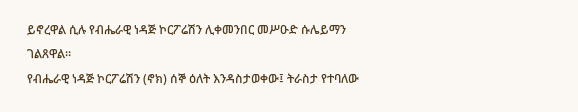ይኖረዋል ሲሉ የብሔራዊ ነዳጅ ኮርፖሬሽን ሊቀመንበር መሥዑድ ሱሌይማን ገልጸዋል።
የብሔራዊ ነዳጅ ኮርፖሬሽን (ኖክ) ሰኞ ዕለት እንዳስታወቀው፤ ትራስታ የተባለው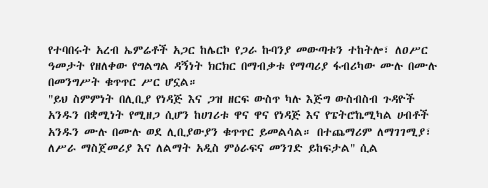የተባበሩት አረብ ኤምሬቶች አጋር ከሌርኮ የጋራ ኩባንያ መውጣቱን ተከትሎ፣ ለዐሥር ዓመታት የዘለቀው የግልግል ዳኝነት ክርክር በማብቃቱ የማጣሪያ ፋብሪካው ሙሉ በሙሉ በመንግሥት ቁጥጥር ሥር ሆኗል።
"ይህ ስምምነት በሊቢያ የነዳጅ እና ጋዝ ዘርፍ ውስጥ ካሉ እጅግ ውስብስብ ጉዳዮች አንዱን በቋሚነት የሚዘጋ ሲሆን ከሀገሪቱ ዋና ዋና የነዳጅ እና የፔትሮኬሚካል ሀብቶች አንዱን ሙሉ በሙሉ ወደ ሊቢያውያን ቁጥጥር ይመልሳል። በተጨማሪም ለማገገሚያ፣ ለሥራ ማስጀመሪያ እና ለልማት አዲስ ምዕራፍና መንገድ ይከፍታል" ሲል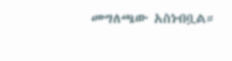መግለጫው አስነብቧል።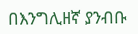በእንግሊዘኛ ያንብቡ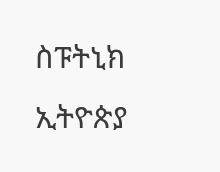ስፑትኒክ ኢትዮጵያ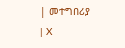| መተግበሪያ | X